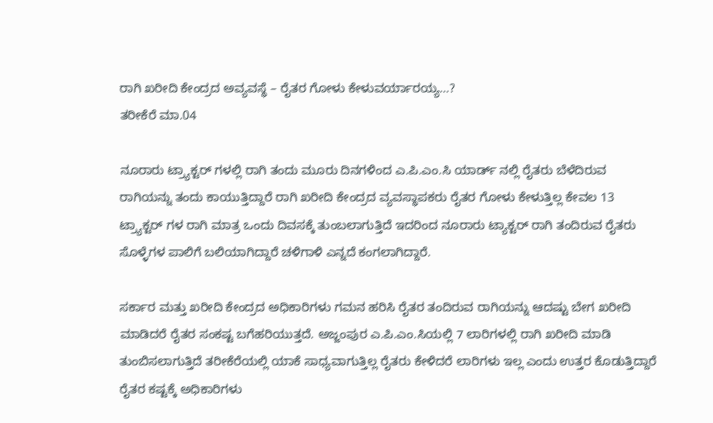ರಾಗಿ ಖರೀದಿ ಕೇಂದ್ರದ ಅವ್ಯವಸ್ಥೆ – ರೈತರ ಗೋಳು ಕೇಳುವರ್ಯಾರಯ್ಯ…?
ತರೀಕೆರೆ ಮಾ.04

ನೂರಾರು ಟ್ರ್ಯಾಕ್ಟರ್ ಗಳಲ್ಲಿ ರಾಗಿ ತಂದು ಮೂರು ದಿನಗಳಿಂದ ಎ.ಪಿ.ಎಂ.ಸಿ ಯಾರ್ಡ್ ನಲ್ಲಿ ರೈತರು ಬೆಳೆದಿರುವ ರಾಗಿಯನ್ನು ತಂದು ಕಾಯುತ್ತಿದ್ದಾರೆ ರಾಗಿ ಖರೀದಿ ಕೇಂದ್ರದ ವ್ಯವಸ್ಥಾಪಕರು ರೈತರ ಗೋಳು ಕೇಳುತ್ತಿಲ್ಲ ಕೇವಲ 13 ಟ್ರ್ಯಾಕ್ಟರ್ ಗಳ ರಾಗಿ ಮಾತ್ರ ಒಂದು ದಿವಸಕ್ಕೆ ತುಂಬಲಾಗುತ್ತಿದೆ ಇದರಿಂದ ನೂರಾರು ಟ್ಯಾಕ್ಟರ್ ರಾಗಿ ತಂದಿರುವ ರೈತರು ಸೊಳ್ಳೆಗಳ ಪಾಲಿಗೆ ಬಲಿಯಾಗಿದ್ದಾರೆ ಚಳಿಗಾಳಿ ಎನ್ನದೆ ಕಂಗಲಾಗಿದ್ದಾರೆ.

ಸರ್ಕಾರ ಮತ್ತು ಖರೀದಿ ಕೇಂದ್ರದ ಅಧಿಕಾರಿಗಳು ಗಮನ ಹರಿಸಿ ರೈತರ ತಂದಿರುವ ರಾಗಿಯನ್ನು ಆದಷ್ಟು ಬೇಗ ಖರೀದಿ ಮಾಡಿದರೆ ರೈತರ ಸಂಕಷ್ಟ ಬಗೆಹರಿಯುತ್ತದೆ. ಅಜ್ಜಂಪುರ ಎ.ಪಿ.ಎಂ.ಸಿಯಲ್ಲಿ 7 ಲಾರಿಗಳಲ್ಲಿ ರಾಗಿ ಖರೀದಿ ಮಾಡಿ ತುಂಬಿಸಲಾಗುತ್ತಿದೆ ತರೀಕೆರೆಯಲ್ಲಿ ಯಾಕೆ ಸಾಧ್ಯವಾಗುತ್ತಿಲ್ಲ ರೈತರು ಕೇಳಿದರೆ ಲಾರಿಗಳು ಇಲ್ಲ ಎಂದು ಉತ್ತರ ಕೊಡುತ್ತಿದ್ದಾರೆ ರೈತರ ಕಷ್ಟಕ್ಕೆ ಅಧಿಕಾರಿಗಳು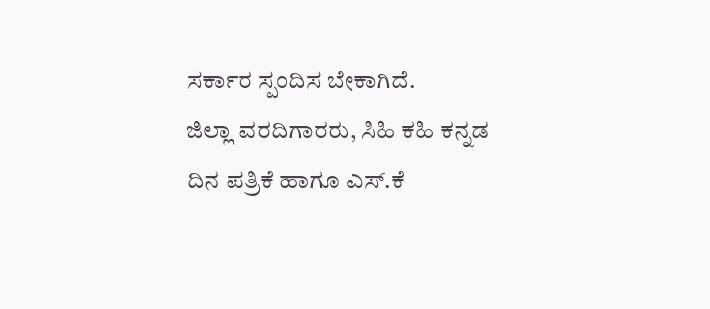ಸರ್ಕಾರ ಸ್ಪಂದಿಸ ಬೇಕಾಗಿದೆ.
ಜಿಲ್ಲಾ ವರದಿಗಾರರು, ಸಿಹಿ ಕಹಿ ಕನ್ನಡ ದಿನ ಪತ್ರಿಕೆ ಹಾಗೂ ಎಸ್.ಕೆ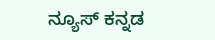ನ್ಯೂಸ್ ಕನ್ನಡ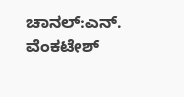ಚಾನಲ್:ಎನ್. ವೆಂಕಟೇಶ್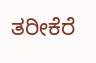ತರೀಕೆರೆ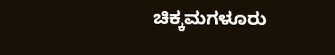ಚಿಕ್ಕಮಗಳೂರು